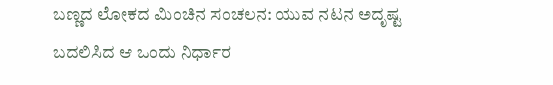ಬಣ್ಣದ ಲೋಕದ ಮಿಂಚಿನ ಸಂಚಲನ: ಯುವ ನಟನ ಅದೃಷ್ಟ ಬದಲಿಸಿದ ಆ ಒಂದು ನಿರ್ಧಾರ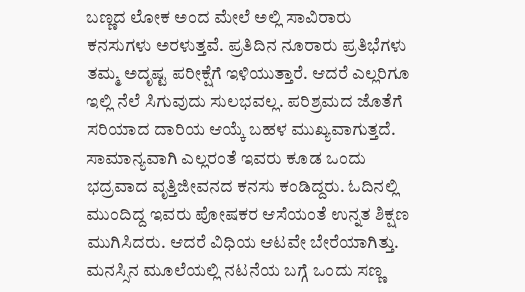ಬಣ್ಣದ ಲೋಕ ಅಂದ ಮೇಲೆ ಅಲ್ಲಿ ಸಾವಿರಾರು ಕನಸುಗಳು ಅರಳುತ್ತವೆ. ಪ್ರತಿದಿನ ನೂರಾರು ಪ್ರತಿಭೆಗಳು ತಮ್ಮ ಅದೃಷ್ಟ ಪರೀಕ್ಷೆಗೆ ಇಳಿಯುತ್ತಾರೆ. ಆದರೆ ಎಲ್ಲರಿಗೂ ಇಲ್ಲಿ ನೆಲೆ ಸಿಗುವುದು ಸುಲಭವಲ್ಲ. ಪರಿಶ್ರಮದ ಜೊತೆಗೆ ಸರಿಯಾದ ದಾರಿಯ ಆಯ್ಕೆ ಬಹಳ ಮುಖ್ಯವಾಗುತ್ತದೆ.
ಸಾಮಾನ್ಯವಾಗಿ ಎಲ್ಲರಂತೆ ಇವರು ಕೂಡ ಒಂದು ಭದ್ರವಾದ ವೃತ್ತಿಜೀವನದ ಕನಸು ಕಂಡಿದ್ದರು. ಓದಿನಲ್ಲಿ ಮುಂದಿದ್ದ ಇವರು ಪೋಷಕರ ಆಸೆಯಂತೆ ಉನ್ನತ ಶಿಕ್ಷಣ ಮುಗಿಸಿದರು. ಆದರೆ ವಿಧಿಯ ಆಟವೇ ಬೇರೆಯಾಗಿತ್ತು. ಮನಸ್ಸಿನ ಮೂಲೆಯಲ್ಲಿ ನಟನೆಯ ಬಗ್ಗೆ ಒಂದು ಸಣ್ಣ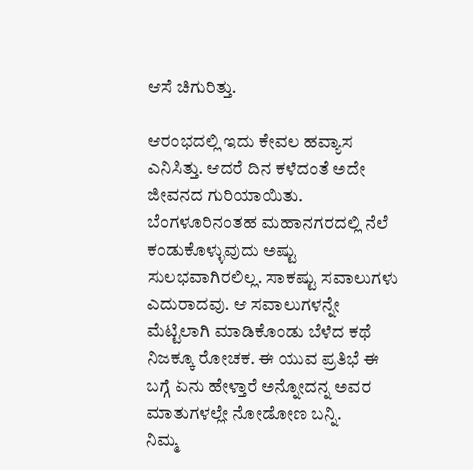ಆಸೆ ಚಿಗುರಿತ್ತು.

ಆರಂಭದಲ್ಲಿ ಇದು ಕೇವಲ ಹವ್ಯಾಸ ಎನಿಸಿತ್ತು. ಆದರೆ ದಿನ ಕಳೆದಂತೆ ಅದೇ ಜೀವನದ ಗುರಿಯಾಯಿತು. ಬೆಂಗಳೂರಿನಂತಹ ಮಹಾನಗರದಲ್ಲಿ ನೆಲೆ ಕಂಡುಕೊಳ್ಳುವುದು ಅಷ್ಟು ಸುಲಭವಾಗಿರಲಿಲ್ಲ. ಸಾಕಷ್ಟು ಸವಾಲುಗಳು ಎದುರಾದವು. ಆ ಸವಾಲುಗಳನ್ನೇ ಮೆಟ್ಟಿಲಾಗಿ ಮಾಡಿಕೊಂಡು ಬೆಳೆದ ಕಥೆ ನಿಜಕ್ಕೂ ರೋಚಕ. ಈ ಯುವ ಪ್ರತಿಭೆ ಈ ಬಗ್ಗೆ ಏನು ಹೇಳ್ತಾರೆ ಅನ್ನೋದನ್ನ ಅವರ ಮಾತುಗಳಲ್ಲೇ ನೋಡೋಣ ಬನ್ನಿ.
ನಿಮ್ಮ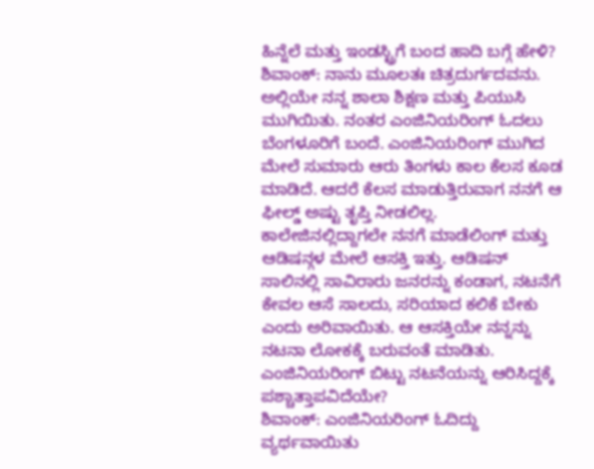ಹಿನ್ನೆಲೆ ಮತ್ತು ಇಂಡಸ್ಟ್ರಿಗೆ ಬಂದ ಹಾದಿ ಬಗ್ಗೆ ಹೇಳಿ?
ಶಿವಾಂಕ್: ನಾನು ಮೂಲತಃ ಚಿತ್ರದುರ್ಗದವನು. ಅಲ್ಲಿಯೇ ನನ್ನ ಶಾಲಾ ಶಿಕ್ಷಣ ಮತ್ತು ಪಿಯುಸಿ ಮುಗಿಯಿತು. ನಂತರ ಎಂಜಿನಿಯರಿಂಗ್ ಓದಲು ಬೆಂಗಳೂರಿಗೆ ಬಂದೆ. ಎಂಜಿನಿಯರಿಂಗ್ ಮುಗಿದ ಮೇಲೆ ಸುಮಾರು ಆರು ತಿಂಗಳು ಕಾಲ ಕೆಲಸ ಕೂಡ ಮಾಡಿದೆ. ಆದರೆ ಕೆಲಸ ಮಾಡುತ್ತಿರುವಾಗ ನನಗೆ ಆ ಫೀಲ್ಡ್ ಅಷ್ಟು ತೃಪ್ತಿ ನೀಡಲಿಲ್ಲ. ಕಾಲೇಜಿನಲ್ಲಿದ್ದಾಗಲೇ ನನಗೆ ಮಾಡೆಲಿಂಗ್ ಮತ್ತು ಆಡಿಷನ್ಗಳ ಮೇಲೆ ಆಸಕ್ತಿ ಇತ್ತು. ಆಡಿಷನ್ ಸಾಲಿನಲ್ಲಿ ಸಾವಿರಾರು ಜನರನ್ನು ಕಂಡಾಗ, ನಟನೆಗೆ ಕೇವಲ ಆಸೆ ಸಾಲದು, ಸರಿಯಾದ ಕಲಿಕೆ ಬೇಕು ಎಂದು ಅರಿವಾಯಿತು. ಆ ಆಸಕ್ತಿಯೇ ನನ್ನನ್ನು ನಟನಾ ಲೋಕಕ್ಕೆ ಬರುವಂತೆ ಮಾಡಿತು.
ಎಂಜಿನಿಯರಿಂಗ್ ಬಿಟ್ಟು ನಟನೆಯನ್ನು ಆರಿಸಿದ್ದಕ್ಕೆ ಪಶ್ಚಾತ್ತಾಪವಿದೆಯೇ?
ಶಿವಾಂಕ್: ಎಂಜಿನಿಯರಿಂಗ್ ಓದಿದ್ದು ವ್ಯರ್ಥವಾಯಿತು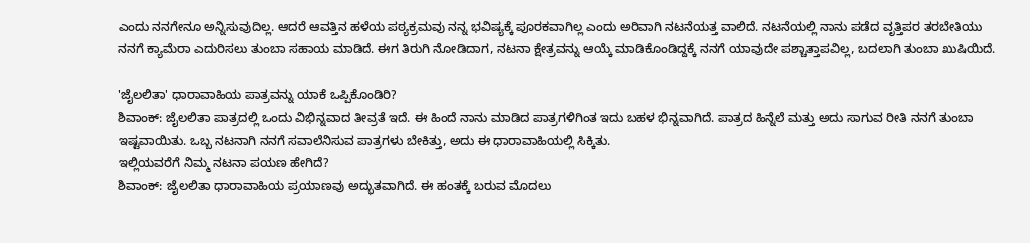ಎಂದು ನನಗೇನೂ ಅನ್ನಿಸುವುದಿಲ್ಲ. ಆದರೆ ಆವತ್ತಿನ ಹಳೆಯ ಪಠ್ಯಕ್ರಮವು ನನ್ನ ಭವಿಷ್ಯಕ್ಕೆ ಪೂರಕವಾಗಿಲ್ಲ ಎಂದು ಅರಿವಾಗಿ ನಟನೆಯತ್ತ ವಾಲಿದೆ. ನಟನೆಯಲ್ಲಿ ನಾನು ಪಡೆದ ವೃತ್ತಿಪರ ತರಬೇತಿಯು ನನಗೆ ಕ್ಯಾಮೆರಾ ಎದುರಿಸಲು ತುಂಬಾ ಸಹಾಯ ಮಾಡಿದೆ. ಈಗ ತಿರುಗಿ ನೋಡಿದಾಗ, ನಟನಾ ಕ್ಷೇತ್ರವನ್ನು ಆಯ್ಕೆ ಮಾಡಿಕೊಂಡಿದ್ದಕ್ಕೆ ನನಗೆ ಯಾವುದೇ ಪಶ್ಚಾತ್ತಾಪವಿಲ್ಲ, ಬದಲಾಗಿ ತುಂಬಾ ಖುಷಿಯಿದೆ.

'ಜೈಲಲಿತಾ' ಧಾರಾವಾಹಿಯ ಪಾತ್ರವನ್ನು ಯಾಕೆ ಒಪ್ಪಿಕೊಂಡಿರಿ?
ಶಿವಾಂಕ್: ಜೈಲಲಿತಾ ಪಾತ್ರದಲ್ಲಿ ಒಂದು ವಿಭಿನ್ನವಾದ ತೀವ್ರತೆ ಇದೆ. ಈ ಹಿಂದೆ ನಾನು ಮಾಡಿದ ಪಾತ್ರಗಳಿಗಿಂತ ಇದು ಬಹಳ ಭಿನ್ನವಾಗಿದೆ. ಪಾತ್ರದ ಹಿನ್ನೆಲೆ ಮತ್ತು ಅದು ಸಾಗುವ ರೀತಿ ನನಗೆ ತುಂಬಾ ಇಷ್ಟವಾಯಿತು. ಒಬ್ಬ ನಟನಾಗಿ ನನಗೆ ಸವಾಲೆನಿಸುವ ಪಾತ್ರಗಳು ಬೇಕಿತ್ತು, ಅದು ಈ ಧಾರಾವಾಹಿಯಲ್ಲಿ ಸಿಕ್ಕಿತು.
ಇಲ್ಲಿಯವರೆಗೆ ನಿಮ್ಮ ನಟನಾ ಪಯಣ ಹೇಗಿದೆ?
ಶಿವಾಂಕ್: ಜೈಲಲಿತಾ ಧಾರಾವಾಹಿಯ ಪ್ರಯಾಣವು ಅದ್ಭುತವಾಗಿದೆ. ಈ ಹಂತಕ್ಕೆ ಬರುವ ಮೊದಲು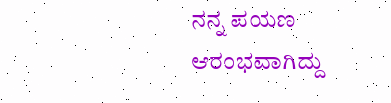ನನ್ನ ಪಯಣ ಆರಂಭವಾಗಿದ್ದು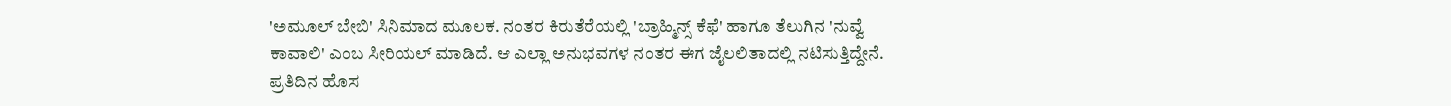'ಅಮೂಲ್ ಬೇಬಿ' ಸಿನಿಮಾದ ಮೂಲಕ. ನಂತರ ಕಿರುತೆರೆಯಲ್ಲಿ 'ಬ್ರಾಹ್ಮಿನ್ಸ್ ಕೆಫೆ' ಹಾಗೂ ತೆಲುಗಿನ 'ನುವ್ವೆ ಕಾವಾಲಿ' ಎಂಬ ಸೀರಿಯಲ್ ಮಾಡಿದೆ. ಆ ಎಲ್ಲಾ ಅನುಭವಗಳ ನಂತರ ಈಗ ಜೈಲಲಿತಾದಲ್ಲಿ ನಟಿಸುತ್ತಿದ್ದೇನೆ. ಪ್ರತಿದಿನ ಹೊಸ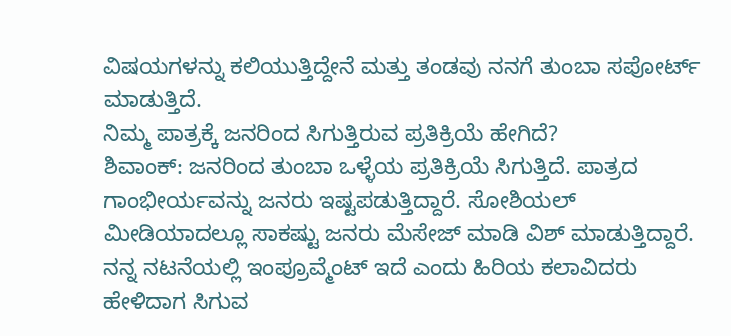ವಿಷಯಗಳನ್ನು ಕಲಿಯುತ್ತಿದ್ದೇನೆ ಮತ್ತು ತಂಡವು ನನಗೆ ತುಂಬಾ ಸಪೋರ್ಟ್ ಮಾಡುತ್ತಿದೆ.
ನಿಮ್ಮ ಪಾತ್ರಕ್ಕೆ ಜನರಿಂದ ಸಿಗುತ್ತಿರುವ ಪ್ರತಿಕ್ರಿಯೆ ಹೇಗಿದೆ?
ಶಿವಾಂಕ್: ಜನರಿಂದ ತುಂಬಾ ಒಳ್ಳೆಯ ಪ್ರತಿಕ್ರಿಯೆ ಸಿಗುತ್ತಿದೆ. ಪಾತ್ರದ ಗಾಂಭೀರ್ಯವನ್ನು ಜನರು ಇಷ್ಟಪಡುತ್ತಿದ್ದಾರೆ. ಸೋಶಿಯಲ್ ಮೀಡಿಯಾದಲ್ಲೂ ಸಾಕಷ್ಟು ಜನರು ಮೆಸೇಜ್ ಮಾಡಿ ವಿಶ್ ಮಾಡುತ್ತಿದ್ದಾರೆ. ನನ್ನ ನಟನೆಯಲ್ಲಿ ಇಂಪ್ರೂವ್ಮೆಂಟ್ ಇದೆ ಎಂದು ಹಿರಿಯ ಕಲಾವಿದರು ಹೇಳಿದಾಗ ಸಿಗುವ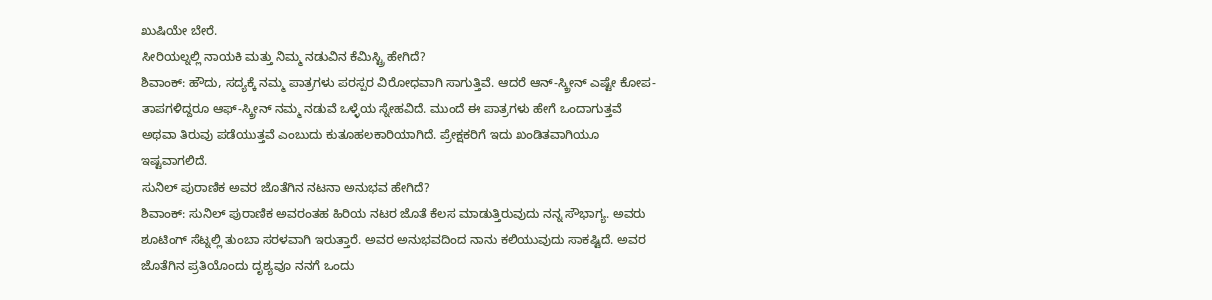ಖುಷಿಯೇ ಬೇರೆ.
ಸೀರಿಯಲ್ನಲ್ಲಿ ನಾಯಕಿ ಮತ್ತು ನಿಮ್ಮ ನಡುವಿನ ಕೆಮಿಸ್ಟ್ರಿ ಹೇಗಿದೆ?
ಶಿವಾಂಕ್: ಹೌದು, ಸದ್ಯಕ್ಕೆ ನಮ್ಮ ಪಾತ್ರಗಳು ಪರಸ್ಪರ ವಿರೋಧವಾಗಿ ಸಾಗುತ್ತಿವೆ. ಆದರೆ ಆನ್-ಸ್ಕ್ರೀನ್ ಎಷ್ಟೇ ಕೋಪ-ತಾಪಗಳಿದ್ದರೂ ಆಫ್-ಸ್ಕ್ರೀನ್ ನಮ್ಮ ನಡುವೆ ಒಳ್ಳೆಯ ಸ್ನೇಹವಿದೆ. ಮುಂದೆ ಈ ಪಾತ್ರಗಳು ಹೇಗೆ ಒಂದಾಗುತ್ತವೆ ಅಥವಾ ತಿರುವು ಪಡೆಯುತ್ತವೆ ಎಂಬುದು ಕುತೂಹಲಕಾರಿಯಾಗಿದೆ. ಪ್ರೇಕ್ಷಕರಿಗೆ ಇದು ಖಂಡಿತವಾಗಿಯೂ ಇಷ್ಟವಾಗಲಿದೆ.
ಸುನಿಲ್ ಪುರಾಣಿಕ ಅವರ ಜೊತೆಗಿನ ನಟನಾ ಅನುಭವ ಹೇಗಿದೆ?
ಶಿವಾಂಕ್: ಸುನಿಲ್ ಪುರಾಣಿಕ ಅವರಂತಹ ಹಿರಿಯ ನಟರ ಜೊತೆ ಕೆಲಸ ಮಾಡುತ್ತಿರುವುದು ನನ್ನ ಸೌಭಾಗ್ಯ. ಅವರು ಶೂಟಿಂಗ್ ಸೆಟ್ನಲ್ಲಿ ತುಂಬಾ ಸರಳವಾಗಿ ಇರುತ್ತಾರೆ. ಅವರ ಅನುಭವದಿಂದ ನಾನು ಕಲಿಯುವುದು ಸಾಕಷ್ಟಿದೆ. ಅವರ ಜೊತೆಗಿನ ಪ್ರತಿಯೊಂದು ದೃಶ್ಯವೂ ನನಗೆ ಒಂದು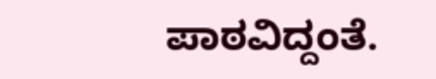ಪಾಠವಿದ್ದಂತೆ.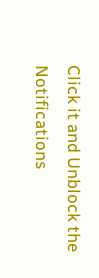Click it and Unblock the Notifications